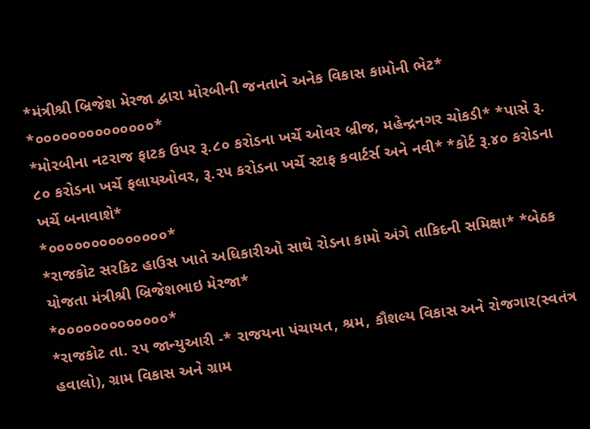*મંત્રીશ્રી બ્રિજેશ મેરજા દ્વારા મોરબીની જનતાને અનેક વિકાસ કામોની ભેટ*
*૦૦૦૦૦૦૦૦૦૦૦૦૦૦*
*મોરબીના નટરાજ ફાટક ઉપર રૂ.૮૦ કરોડના ખર્ચે ઓવર બ્રીજ, મહેન્દ્રનગર ચોકડી* *પાસે રૂ. ૮૦ કરોડના ખર્ચે ફલાયઓવર, રૂ.૨૫ કરોડના ખર્ચે સ્ટાફ કવાર્ટર્સ અને નવી* *કોર્ટ રૂ.૪૦ કરોડના ખર્ચે બનાવાશે*
*૦૦૦૦૦૦૦૦૦૦૦૦૦૦*
*રાજકોટ સરકિટ હાઉસ ખાતે અધિકારીઓ સાથે રોડના કામો અંગે તાકિદની સમિક્ષા* *બેઠક યોજતા મંત્રીશ્રી બ્રિજેશભાઇ મેરજા*
*૦૦૦૦૦૦૦૦૦૦૦૦૦*
*રાજકોટ તા. ૨૫ જાન્યુઆરી -* રાજયના પંચાયત, શ્રમ, કૌશલ્ય વિકાસ અને રોજગાર(સ્વતંત્ર હવાલો), ગ્રામ વિકાસ અને ગ્રામ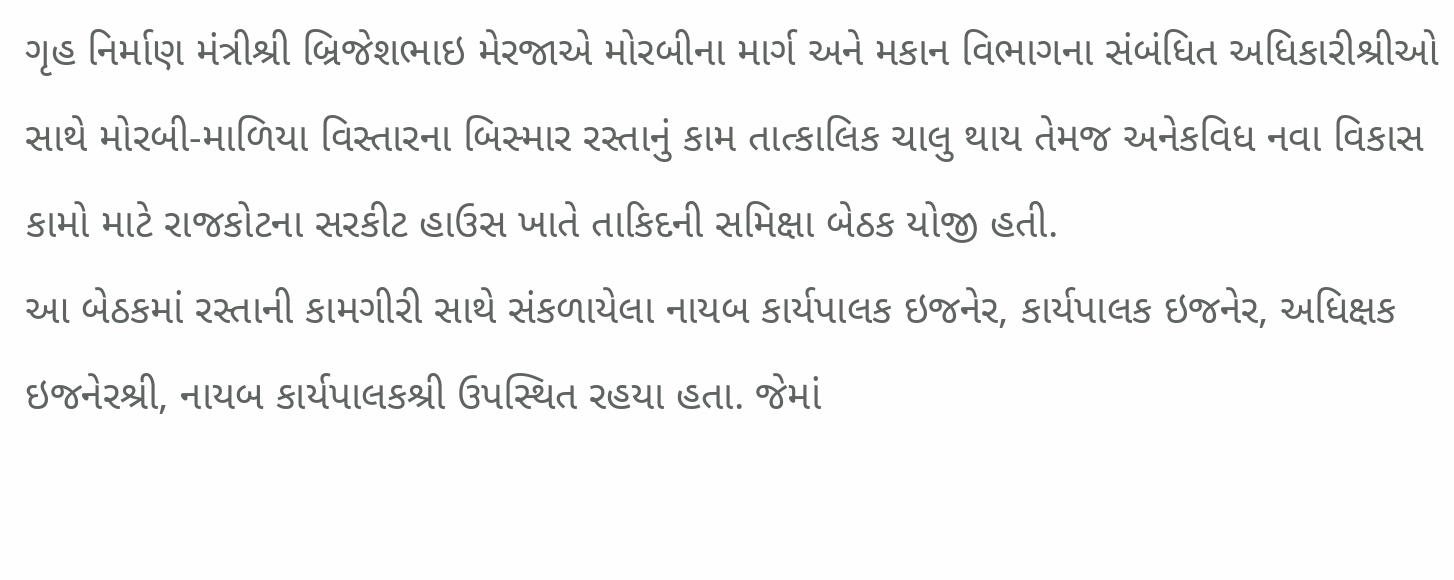ગૃહ નિર્માણ મંત્રીશ્રી બ્રિજેશભાઇ મેરજાએ મોરબીના માર્ગ અને મકાન વિભાગના સંબંધિત અધિકારીશ્રીઓ સાથે મોરબી-માળિયા વિસ્તારના બિસ્માર રસ્તાનું કામ તાત્કાલિક ચાલુ થાય તેમજ અનેકવિધ નવા વિકાસ કામો માટે રાજકોટના સરકીટ હાઉસ ખાતે તાકિદની સમિક્ષા બેઠક યોજી હતી.
આ બેઠકમાં રસ્તાની કામગીરી સાથે સંકળાયેલા નાયબ કાર્યપાલક ઇજનેર, કાર્યપાલક ઇજનેર, અધિક્ષક ઇજનેરશ્રી, નાયબ કાર્યપાલકશ્રી ઉપસ્થિત રહયા હતા. જેમાં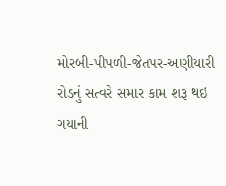મોરબી-પીપળી-જેતપર-અણીયારી રોડનું સત્વરે સમાર કામ શરૂ થઇ ગયાની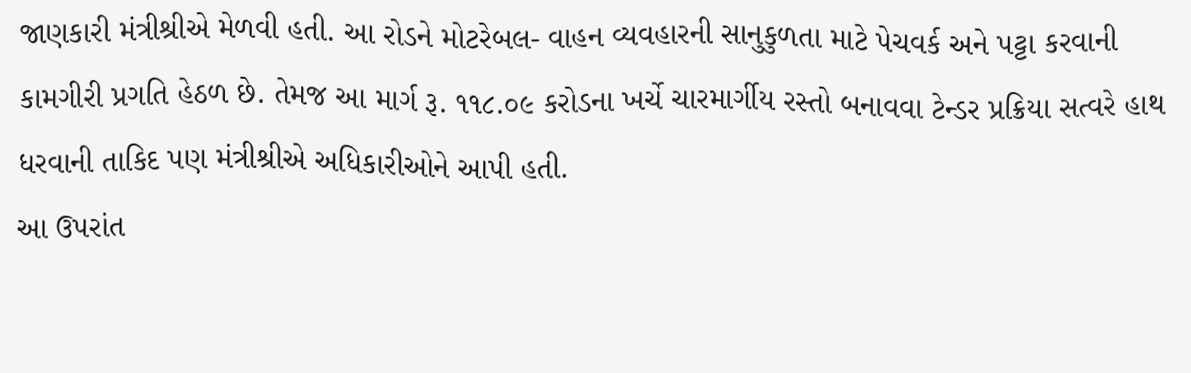જાણકારી મંત્રીશ્રીએ મેળવી હતી. આ રોડને મોટરેબલ- વાહન વ્યવહારની સાનુકુળતા માટે પેચવર્ક અને પટ્ટા કરવાની કામગીરી પ્રગતિ હેઠળ છે. તેમજ આ માર્ગ રૂ. ૧૧૮.૦૯ કરોડના ખર્ચે ચારમાર્ગીય રસ્તો બનાવવા ટેન્ડર પ્રક્રિયા સત્વરે હાથ ધરવાની તાકિદ પણ મંત્રીશ્રીએ અધિકારીઓને આપી હતી.
આ ઉપરાંત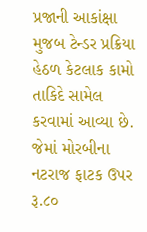પ્રજાની આકાંક્ષા મુજબ ટેન્ડર પ્રક્રિયા હેઠળ કેટલાક કામો તાકિદે સામેલ કરવામાં આવ્યા છે. જેમાં મોરબીના નટરાજ ફાટક ઉપર રૂ.૮૦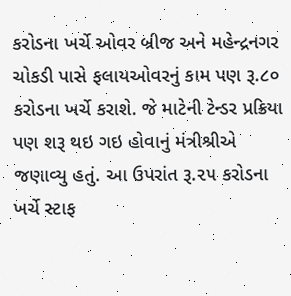કરોડના ખર્ચે ઓવર બ્રીજ અને મહેન્દ્રનગર ચોકડી પાસે ફલાયઓવરનું કામ પણ રૂ.૮૦ કરોડના ખર્ચે કરાશે. જે માટેની ટેન્ડર પ્રક્રિયા પણ શરૂ થઇ ગઇ હોવાનું મંત્રીશ્રીએ જણાવ્યુ હતું. આ ઉપરાંત રૂ.૨૫ કરોડના ખર્ચે સ્ટાફ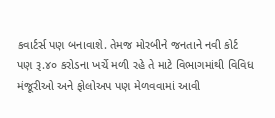કવાર્ટર્સ પણ બનાવાશે. તેમજ મોરબીને જનતાને નવી કોર્ટ પણ રૂ.૪૦ કરોડના ખર્ચે મળી રહે તે માટે વિભાગમાંથી વિવિધ મંજૂરીઓ અને ફોલોઅપ પણ મેળવવામાં આવી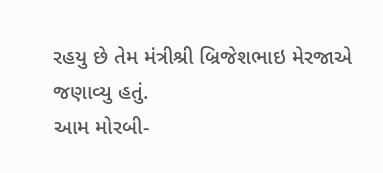રહયુ છે તેમ મંત્રીશ્રી બ્રિજેશભાઇ મેરજાએ જણાવ્યુ હતું.
આમ મોરબી-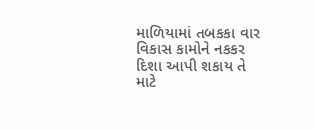માળિયામાં તબકકા વાર વિકાસ કામોને નકકર દિશા આપી શકાય તે માટે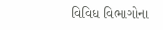વિવિધ વિભાગોના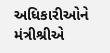અધિકારીઓને મંત્રીશ્રીએ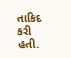તાકિદ કરી હતી.